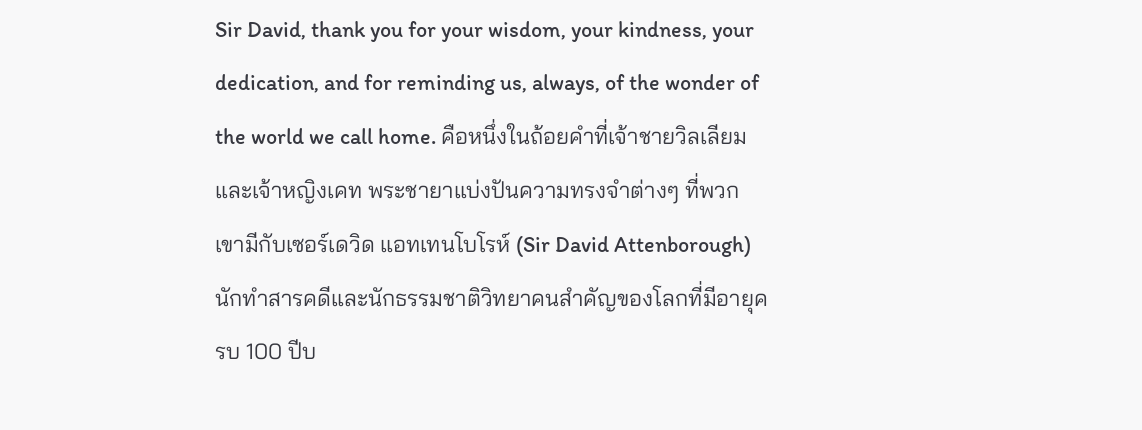Sir David, thank you for your wisdom, your kindness, your dedication, and for reminding us, always, of the wonder of the world we call home. คือหนึ่งในถ้อยคำที่เจ้าชายวิลเลียมและเจ้าหญิงเคท พระชายาแบ่งปันความทรงจำต่างๆ ที่พวกเขามีกับเซอร์เดวิด แอทเทนโบโรห์ (Sir David Attenborough) นักทำสารคดีและนักธรรมชาติวิทยาคนสำคัญของโลกที่มีอายุครบ 100 ปีบ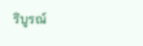ริบูรณ์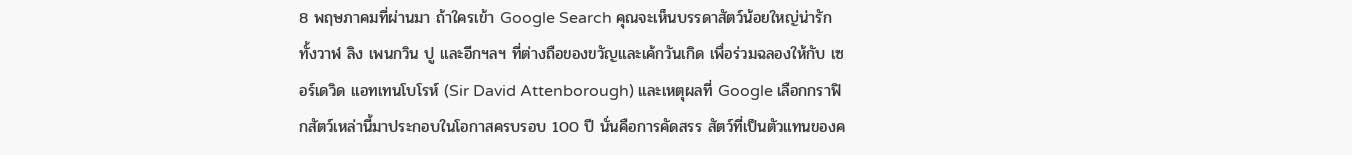8 พฤษภาคมที่ผ่านมา ถ้าใครเข้า Google Search คุณจะเห็นบรรดาสัตว์น้อยใหญ่น่ารัก ทั้งวาฬ ลิง เพนกวิน ปู และอีกฯลฯ ที่ต่างถือของขวัญและเค้กวันเกิด เพื่อร่วมฉลองให้กับ เซอร์เดวิด แอทเทนโบโรห์ (Sir David Attenborough) และเหตุผลที่ Google เลือกกราฟิกสัตว์เหล่านี้มาประกอบในโอกาสครบรอบ 100 ปี นั่นคือการคัดสรร สัตว์ที่เป็นตัวแทนของค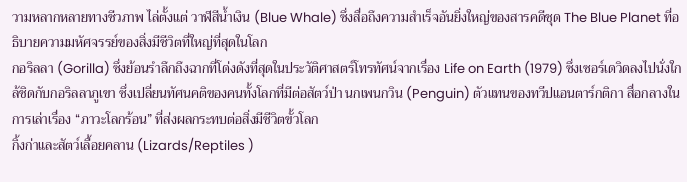วามหลากหลายทางชีวภาพ ไล่ตั้งแต่ วาฬสีน้ำเงิน (Blue Whale) ซึ่งสื่อถึงความสำเร็จอันยิ่งใหญ่ของสารคดีชุด The Blue Planet ที่อธิบายความมหัศจรรย์ของสิ่งมีชีวิตที่ใหญ่ที่สุดในโลก
กอริลลา (Gorilla) ซึ่งย้อนรำลึกถึงฉากที่โด่งดังที่สุดในประวัติศาสตร์โทรทัศน์จากเรื่อง Life on Earth (1979) ซึ่งเซอร์เดวิดลงไปนั่งใกล้ชิดกับกอริลลาภูเขา ซึ่งเปลี่ยนทัศนคติของคนทั้งโลกที่มีต่อสัตว์ป่า นกเพนกวิน (Penguin) ตัวแทนของทวีปแอนตาร์กติกา สื่อกลางในการเล่าเรื่อง “ภาวะโลกร้อน” ที่ส่งผลกระทบต่อสิ่งมีชีวิตขั้วโลก
กิ้งก่าและสัตว์เลื้อยคลาน (Lizards/Reptiles )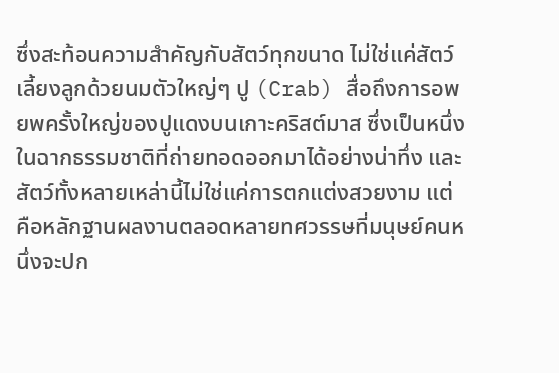ซึ่งสะท้อนความสำคัญกับสัตว์ทุกขนาด ไม่ใช่แค่สัตว์เลี้ยงลูกด้วยนมตัวใหญ่ๆ ปู (Crab) สื่อถึงการอพยพครั้งใหญ่ของปูแดงบนเกาะคริสต์มาส ซึ่งเป็นหนึ่งในฉากธรรมชาติที่ถ่ายทอดออกมาได้อย่างน่าทึ่ง และสัตว์ทั้งหลายเหล่านี้ไม่ใช่แค่การตกแต่งสวยงาม แต่คือหลักฐานผลงานตลอดหลายทศวรรษที่มนุษย์คนหนึ่งจะปก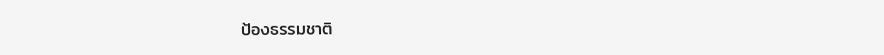ป้องธรรมชาติ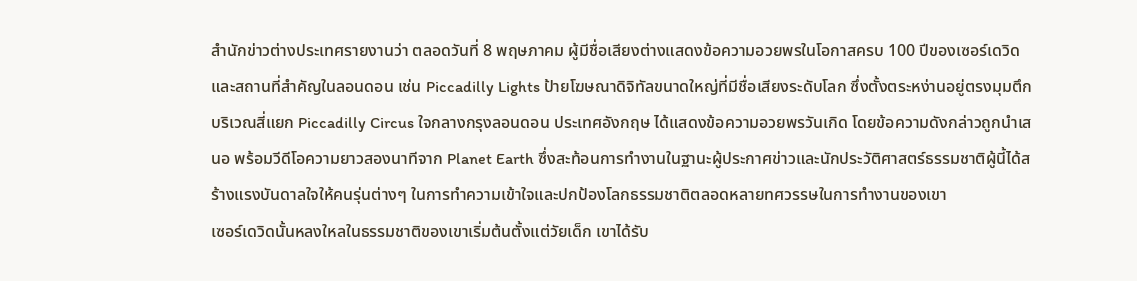สำนักข่าวต่างประเทศรายงานว่า ตลอดวันที่ 8 พฤษภาคม ผู้มีชื่อเสียงต่างแสดงข้อความอวยพรในโอกาสครบ 100 ปีของเซอร์เดวิด และสถานที่สำคัญในลอนดอน เช่น Piccadilly Lights ป้ายโฆษณาดิจิทัลขนาดใหญ่ที่มีชื่อเสียงระดับโลก ซึ่งตั้งตระหง่านอยู่ตรงมุมตึกบริเวณสี่แยก Piccadilly Circus ใจกลางกรุงลอนดอน ประเทศอังกฤษ ได้แสดงข้อความอวยพรวันเกิด โดยข้อความดังกล่าวถูกนำเสนอ พร้อมวีดีโอความยาวสองนาทีจาก Planet Earth ซึ่งสะท้อนการทำงานในฐานะผู้ประกาศข่าวและนักประวัติศาสตร์ธรรมชาติผู้นี้ได้สร้างแรงบันดาลใจให้คนรุ่นต่างๆ ในการทำความเข้าใจและปกป้องโลกธรรมชาติตลอดหลายทศวรรษในการทำงานของเขา
เซอร์เดวิดนั้นหลงใหลในธรรมชาติของเขาเริ่มต้นตั้งแต่วัยเด็ก เขาได้รับ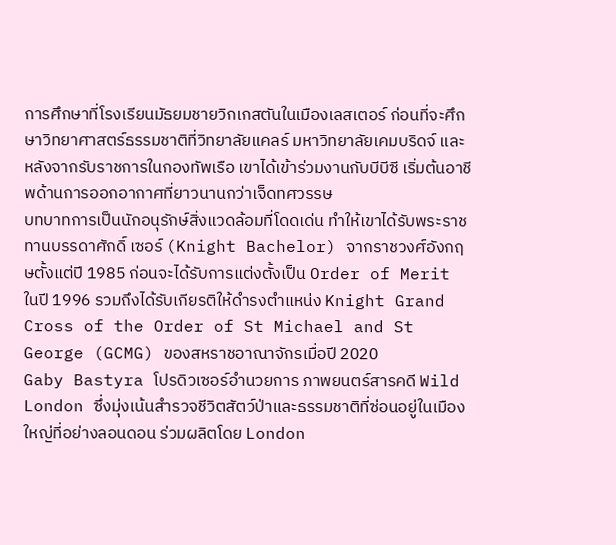การศึกษาที่โรงเรียนมัธยมชายวิกเกสตันในเมืองเลสเตอร์ ก่อนที่จะศึกษาวิทยาศาสตร์ธรรมชาติที่วิทยาลัยแคลร์ มหาวิทยาลัยเคมบริดจ์ และหลังจากรับราชการในกองทัพเรือ เขาได้เข้าร่วมงานกับบีบีซี เริ่มต้นอาชีพด้านการออกอากาศที่ยาวนานกว่าเจ็ดทศวรรษ
บทบาทการเป็นนักอนุรักษ์สิ่งแวดล้อมที่โดดเด่น ทำให้เขาได้รับพระราชทานบรรดาศักดิ์ เซอร์ (Knight Bachelor) จากราชวงศ์อังกฤษตั้งแต่ปี 1985 ก่อนจะได้รับการแต่งตั้งเป็น Order of Merit ในปี 1996 รวมถึงได้รับเกียรติให้ดำรงตำแหน่ง Knight Grand Cross of the Order of St Michael and St George (GCMG) ของสหราชอาณาจักรเมื่อปี 2020
Gaby Bastyra โปรดิวเซอร์อำนวยการ ภาพยนตร์สารคดี Wild London ซึ่งมุ่งเน้นสำรวจชีวิตสัตว์ป่าและธรรมชาติที่ซ่อนอยู่ในเมืองใหญ่ที่อย่างลอนดอน ร่วมผลิตโดย London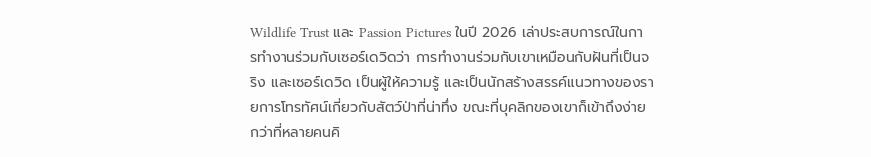Wildlife Trust และ Passion Pictures ในปี 2026 เล่าประสบการณ์ในการทำงานร่วมกับเซอร์เดวิดว่า การทำงานร่วมกับเขาเหมือนกับฝันที่เป็นจริง และเซอร์เดวิด เป็นผู้ให้ความรู้ และเป็นนักสร้างสรรค์แนวทางของรายการโทรทัศน์เกี่ยวกับสัตว์ป่าที่น่าทึ่ง ขณะที่บุคลิกของเขาก็เข้าถึงง่ายกว่าที่หลายคนคิ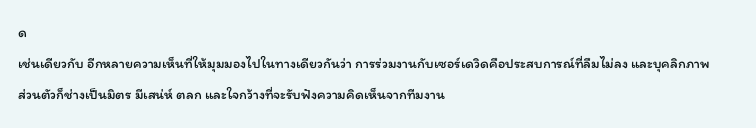ด
เช่นเดียวกับ อีกหลายความเห็นที่ให้มุมมองไปในทางเดียวกันว่า การร่วมงานกับเซอร์เดวิดคือประสบการณ์ที่ลืมไม่ลง และบุคลิกภาพส่วนตัวก็ช่างเป็นมิตร มีเสน่ห์ ตลก และใจกว้างที่จะรับฟังความคิดเห็นจากทีมงาน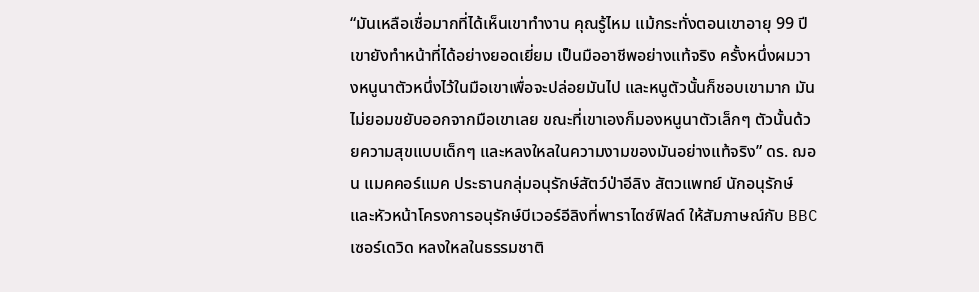“มันเหลือเชื่อมากที่ได้เห็นเขาทำงาน คุณรู้ไหม แม้กระทั่งตอนเขาอายุ 99 ปี เขายังทำหน้าที่ได้อย่างยอดเยี่ยม เป็นมืออาชีพอย่างแท้จริง ครั้งหนึ่งผมวางหนูนาตัวหนึ่งไว้ในมือเขาเพื่อจะปล่อยมันไป และหนูตัวนั้นก็ชอบเขามาก มันไม่ยอมขยับออกจากมือเขาเลย ขณะที่เขาเองก็มองหนูนาตัวเล็กๆ ตัวนั้นด้วยความสุขแบบเด็กๆ และหลงใหลในความงามของมันอย่างแท้จริง” ดร. ฌอน แมคคอร์แมค ประธานกลุ่มอนุรักษ์สัตว์ป่าอีลิง สัตวแพทย์ นักอนุรักษ์ และหัวหน้าโครงการอนุรักษ์บีเวอร์อีลิงที่พาราไดซ์ฟิลด์ ให้สัมภาษณ์กับ BBC
เซอร์เดวิด หลงใหลในธรรมชาติ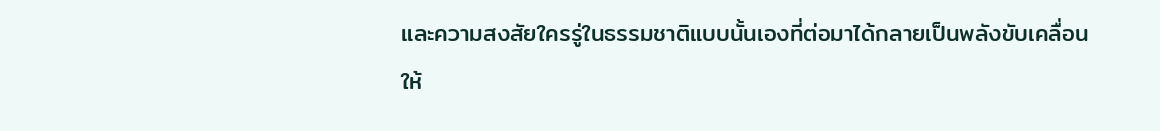และความสงสัยใครรู่ในธรรมชาติแบบนั้นเองที่ต่อมาได้กลายเป็นพลังขับเคลื่อนให้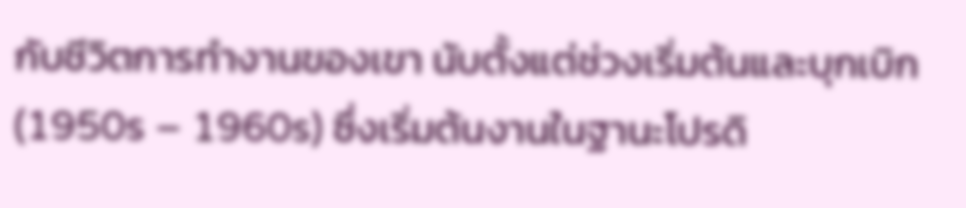กับชีวิตการทำงานของเขา นับตั้งแต่ช่วงเริ่มต้นและบุกเบิก (1950s – 1960s) ซึ่งเริ่มต้นงานในฐานะโปรดิ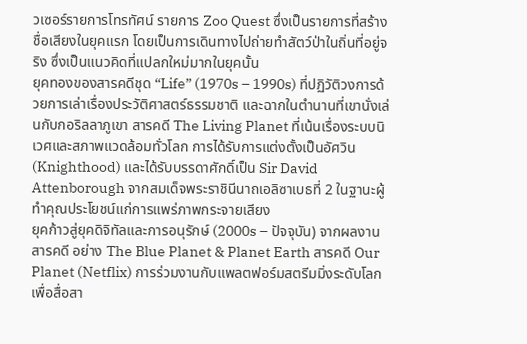วเซอร์รายการโทรทัศน์ รายการ Zoo Quest ซึ่งเป็นรายการที่สร้างชื่อเสียงในยุคแรก โดยเป็นการเดินทางไปถ่ายทำสัตว์ป่าในถิ่นที่อยู่จริง ซึ่งเป็นแนวคิดที่แปลกใหม่มากในยุคนั้น
ยุคทองของสารคดีชุด “Life” (1970s – 1990s) ที่ปฏิวัติวงการด้วยการเล่าเรื่องประวัติศาสตร์ธรรมชาติ และฉากในตำนานที่เขานั่งเล่นกับกอริลลาภูเขา สารคดี The Living Planet ที่เน้นเรื่องระบบนิเวศและสภาพแวดล้อมทั่วโลก การได้รับการแต่งตั้งเป็นอัศวิน (Knighthood) และได้รับบรรดาศักดิ์เป็น Sir David Attenborough จากสมเด็จพระราชินีนาถเอลิซาเบธที่ 2 ในฐานะผู้ทำคุณประโยชน์แก่การแพร่ภาพกระจายเสียง
ยุคก้าวสู่ยุคดิจิทัลและการอนุรักษ์ (2000s – ปัจจุบัน) จากผลงานสารคดี อย่าง The Blue Planet & Planet Earth สารคดี Our Planet (Netflix) การร่วมงานกับแพลตฟอร์มสตรีมมิ่งระดับโลก เพื่อสื่อสา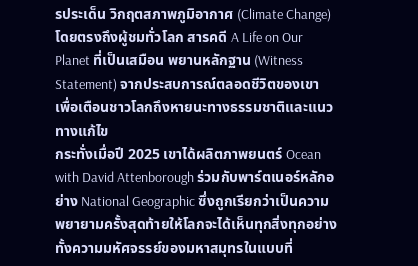รประเด็น วิกฤตสภาพภูมิอากาศ (Climate Change) โดยตรงถึงผู้ชมทั่วโลก สารคดี A Life on Our Planet ที่เป็นเสมือน พยานหลักฐาน (Witness Statement) จากประสบการณ์ตลอดชีวิตของเขา เพื่อเตือนชาวโลกถึงหายนะทางธรรมชาติและแนวทางแก้ไข
กระทั่งเมื่อปี 2025 เขาได้ผลิตภาพยนตร์ Ocean with David Attenborough ร่วมกับพาร์ตเนอร์หลักอย่าง National Geographic ซึ่งถูกเรียกว่าเป็นความพยายามครั้งสุดท้ายให้โลกจะได้เห็นทุกสิ่งทุกอย่าง ทั้งความมหัศจรรย์ของมหาสมุทรในแบบที่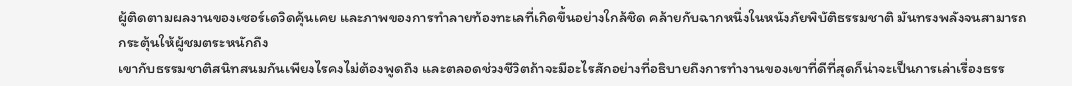ผู้ติดตามผลงานของเซอร์เดวิดคุ้นเคย และภาพของการทำลายท้องทะเลที่เกิดขึ้นอย่างใกล้ชิด คล้ายกับฉากหนึ่งในหนังภัยพิบัติธรรมชาติ มันทรงพลังจนสามารถกระตุ้นให้ผู้ชมตระหนักถึง
เขากับธรรมชาติสนิทสนมกันเพียงไรคงไม่ต้องพูดถึง และตลอดช่วงชีวิตถ้าจะมีอะไรสักอย่างที่อธิบายถึงการทำงานของเขาที่ดีที่สุดก็น่าจะเป็นการเล่าเรื่องธรร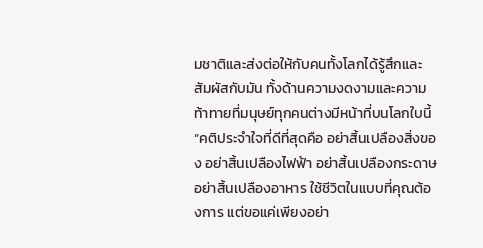มชาติและส่งต่อให้กับคนทั้งโลกได้รู้สึกและสัมผัสกับมัน ทั้งด้านความงดงามและความท้าทายที่มนุษย์ทุกคนต่างมีหน้าที่บนโลกใบนี้
“คติประจำใจที่ดีที่สุดคือ อย่าสิ้นเปลืองสิ่งของ อย่าสิ้นเปลืองไฟฟ้า อย่าสิ้นเปลืองกระดาษ อย่าสิ้นเปลืองอาหาร ใช้ชีวิตในแบบที่คุณต้องการ แต่ขอแค่เพียงอย่า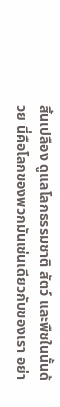สิ้นเปลือง ดูแลโลกธรรมชาติ สัตว์ และพืชในนั้นด้วย นี่คือโลกของพวกมันเช่นเดียวกับของเรา อย่า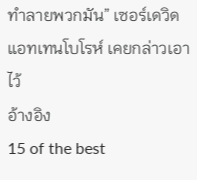ทำลายพวกมัน” เซอร์เดวิด แอทเทนโบโรห์ เคยกล่าวเอาไว้
อ้างอิง
15 of the best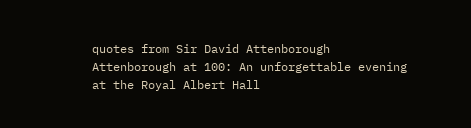quotes from Sir David Attenborough
Attenborough at 100: An unforgettable evening at the Royal Albert Hall